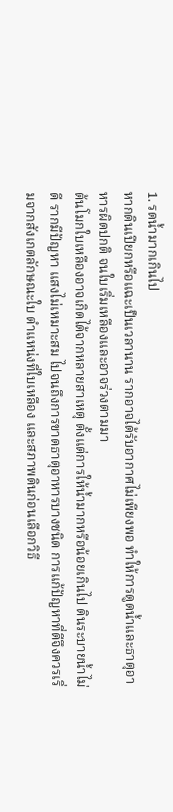1. รดน้ำมากเกินไป
หากดินเปียกหรือแฉะเป็นเวลานาน รากอาจได้รับอากาศไม่เพียงพอ ทำให้การดูดน้ำและธาตุอาหารผิดปกติ จนใบเริ่มเหลืองและอาจร่วงตามมา
ต้นโมกใบเหลืองอาจเกิดได้จากหลายสาเหตุ ตั้งแต่การให้น้ำมากหรือน้อยเกินไป ดินระบายน้ำไม่ดี รากมีปัญหา แสงไม่เหมาะสม ไปจนถึงการขาดธาตุอาหารบางชนิด การแก้ปัญหาที่ดีจึงควรเริ่มจากสังเกตลักษณะใบ ตำแหน่งที่ใบเหลือง และสภาพดินก่อนเลือกวิธี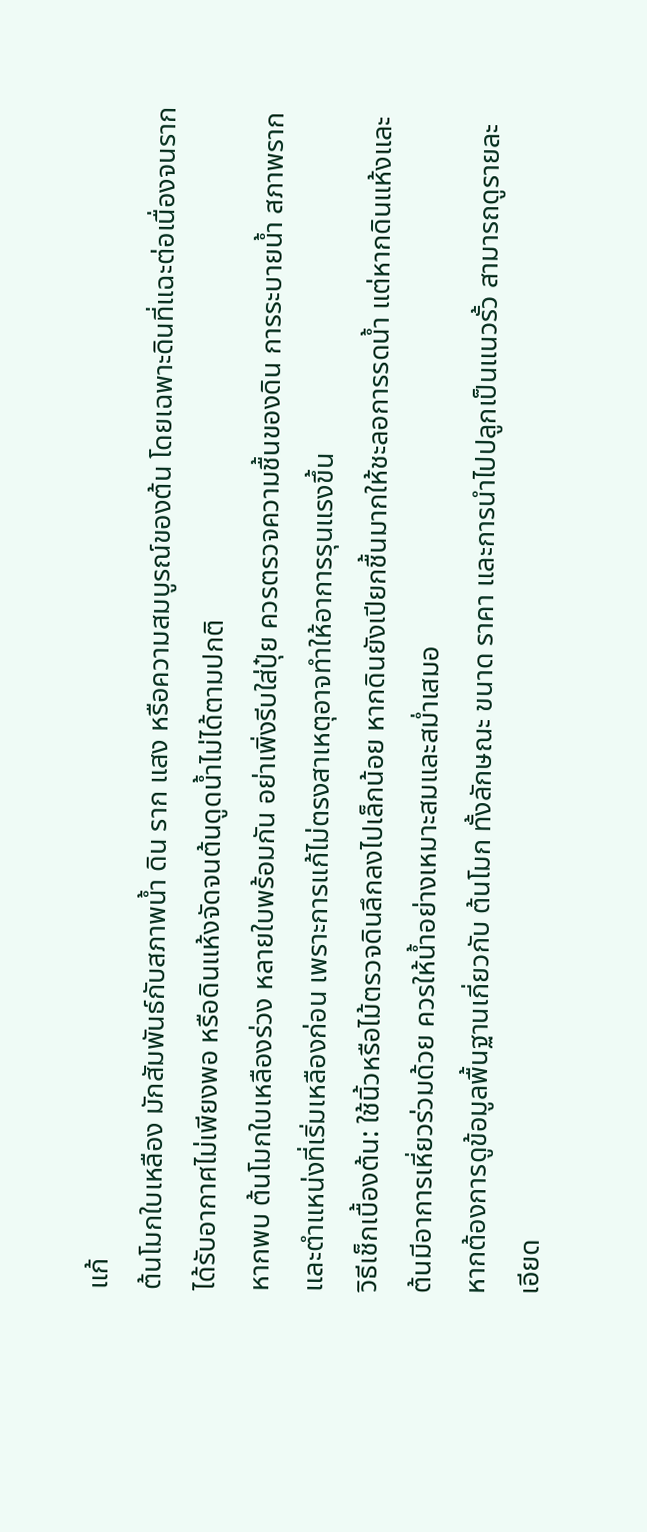แก้
ต้นโมกใบเหลือง มักสัมพันธ์กับสภาพน้ำ ดิน ราก แสง หรือความสมบูรณ์ของต้น โดยเฉพาะดินที่แฉะต่อเนื่องจนรากได้รับอากาศไม่เพียงพอ หรือดินแห้งจัดจนต้นดูดน้ำไม่ได้ตามปกติ
หากพบ ต้นโมกใบเหลืองร่วง หลายใบพร้อมกัน อย่าเพิ่งรีบใส่ปุ๋ย ควรตรวจความชื้นของดิน การระบายน้ำ สภาพราก และตำแหน่งที่เริ่มเหลืองก่อน เพราะการแก้ไม่ตรงสาเหตุอาจทำให้อาการรุนแรงขึ้น
วิธีเช็กเบื้องต้น: ใช้นิ้วหรือไม้ตรวจดินลึกลงไปเล็กน้อย หากดินยังเปียกชื้นมากให้ชะลอการรดน้ำ แต่หากดินแห้งและต้นมีอาการเหี่ยวร่วมด้วย ควรให้น้ำอย่างเหมาะสมและสม่ำเสมอ
หากต้องการดูข้อมูลพื้นฐานเกี่ยวกับ ต้นโมก ทั้งลักษณะ ขนาด ราคา และการนำไปปลูกเป็นแนวรั้ว สามารถดูรายละเอียด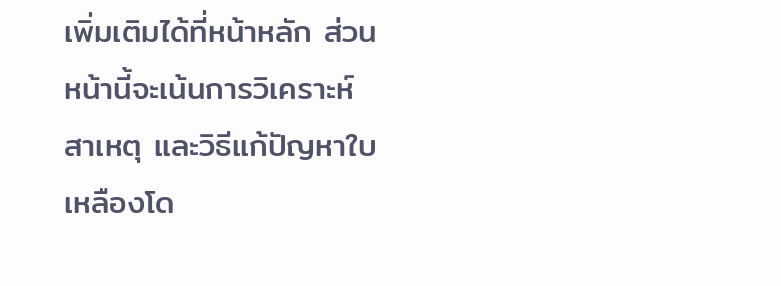เพิ่มเติมได้ที่หน้าหลัก ส่วนหน้านี้จะเน้นการวิเคราะห์สาเหตุ และวิธีแก้ปัญหาใบเหลืองโด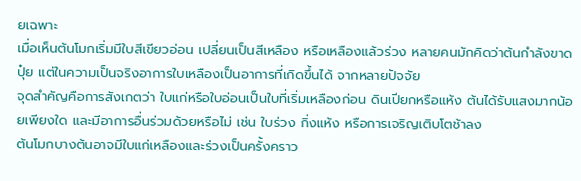ยเฉพาะ
เมื่อเห็นต้นโมกเริ่มมีใบสีเขียวอ่อน เปลี่ยนเป็นสีเหลือง หรือเหลืองแล้วร่วง หลายคนมักคิดว่าต้นกำลังขาดปุ๋ย แต่ในความเป็นจริงอาการใบเหลืองเป็นอาการที่เกิดขึ้นได้ จากหลายปัจจัย
จุดสำคัญคือการสังเกตว่า ใบแก่หรือใบอ่อนเป็นใบที่เริ่มเหลืองก่อน ดินเปียกหรือแห้ง ต้นได้รับแสงมากน้อยเพียงใด และมีอาการอื่นร่วมด้วยหรือไม่ เช่น ใบร่วง กิ่งแห้ง หรือการเจริญเติบโตช้าลง
ต้นโมกบางต้นอาจมีใบแก่เหลืองและร่วงเป็นครั้งคราว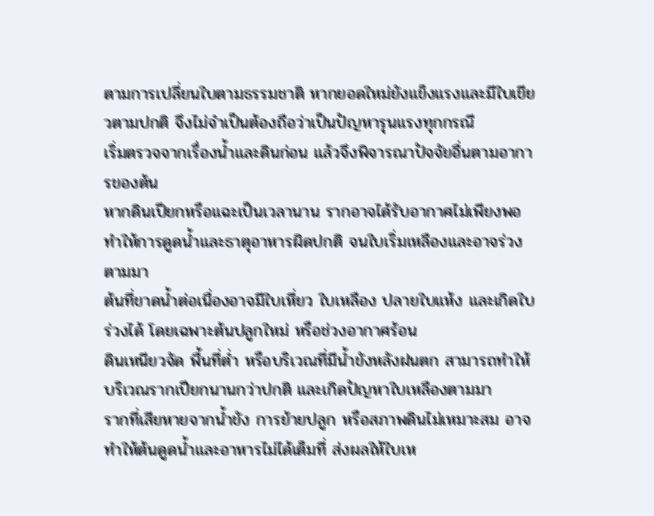ตามการเปลี่ยนใบตามธรรมชาติ หากยอดใหม่ยังแข็งแรงและมีใบเขียวตามปกติ จึงไม่จำเป็นต้องถือว่าเป็นปัญหารุนแรงทุกกรณี
เริ่มตรวจจากเรื่องน้ำและดินก่อน แล้วจึงพิจารณาปัจจัยอื่นตามอาการของต้น
หากดินเปียกหรือแฉะเป็นเวลานาน รากอาจได้รับอากาศไม่เพียงพอ ทำให้การดูดน้ำและธาตุอาหารผิดปกติ จนใบเริ่มเหลืองและอาจร่วงตามมา
ต้นที่ขาดน้ำต่อเนื่องอาจมีใบเหี่ยว ใบเหลือง ปลายใบแห้ง และเกิดใบร่วงได้ โดยเฉพาะต้นปลูกใหม่ หรือช่วงอากาศร้อน
ดินเหนียวจัด พื้นที่ต่ำ หรือบริเวณที่มีน้ำขังหลังฝนตก สามารถทำให้บริเวณรากเปียกนานกว่าปกติ และเกิดปัญหาใบเหลืองตามมา
รากที่เสียหายจากน้ำขัง การย้ายปลูก หรือสภาพดินไม่เหมาะสม อาจทำให้ต้นดูดน้ำและอาหารไม่ได้เต็มที่ ส่งผลให้ใบเห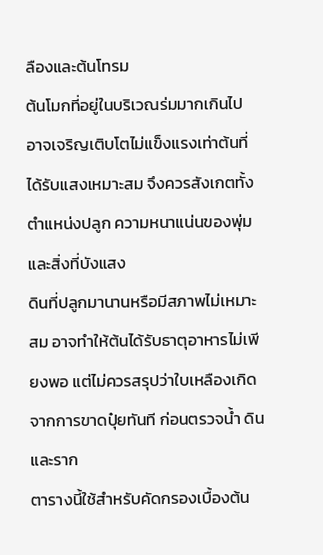ลืองและต้นโทรม
ต้นโมกที่อยู่ในบริเวณร่มมากเกินไป อาจเจริญเติบโตไม่แข็งแรงเท่าต้นที่ได้รับแสงเหมาะสม จึงควรสังเกตทั้งตำแหน่งปลูก ความหนาแน่นของพุ่ม และสิ่งที่บังแสง
ดินที่ปลูกมานานหรือมีสภาพไม่เหมาะสม อาจทำให้ต้นได้รับธาตุอาหารไม่เพียงพอ แต่ไม่ควรสรุปว่าใบเหลืองเกิดจากการขาดปุ๋ยทันที ก่อนตรวจน้ำ ดิน และราก
ตารางนี้ใช้สำหรับคัดกรองเบื้องต้น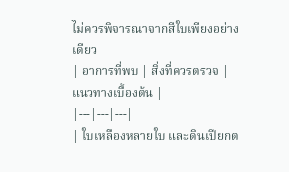ไม่ควรพิจารณาจากสีใบเพียงอย่างเดียว
| อาการที่พบ | สิ่งที่ควรตรวจ | แนวทางเบื้องต้น |
|---|---|---|
| ใบเหลืองหลายใบ และดินเปียกต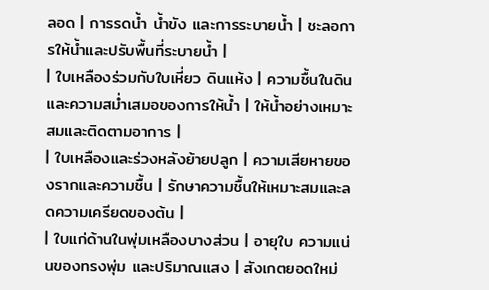ลอด | การรดน้ำ น้ำขัง และการระบายน้ำ | ชะลอการให้น้ำและปรับพื้นที่ระบายน้ำ |
| ใบเหลืองร่วมกับใบเหี่ยว ดินแห้ง | ความชื้นในดินและความสม่ำเสมอของการให้น้ำ | ให้น้ำอย่างเหมาะสมและติดตามอาการ |
| ใบเหลืองและร่วงหลังย้ายปลูก | ความเสียหายของรากและความชื้น | รักษาความชื้นให้เหมาะสมและลดความเครียดของต้น |
| ใบแก่ด้านในพุ่มเหลืองบางส่วน | อายุใบ ความแน่นของทรงพุ่ม และปริมาณแสง | สังเกตยอดใหม่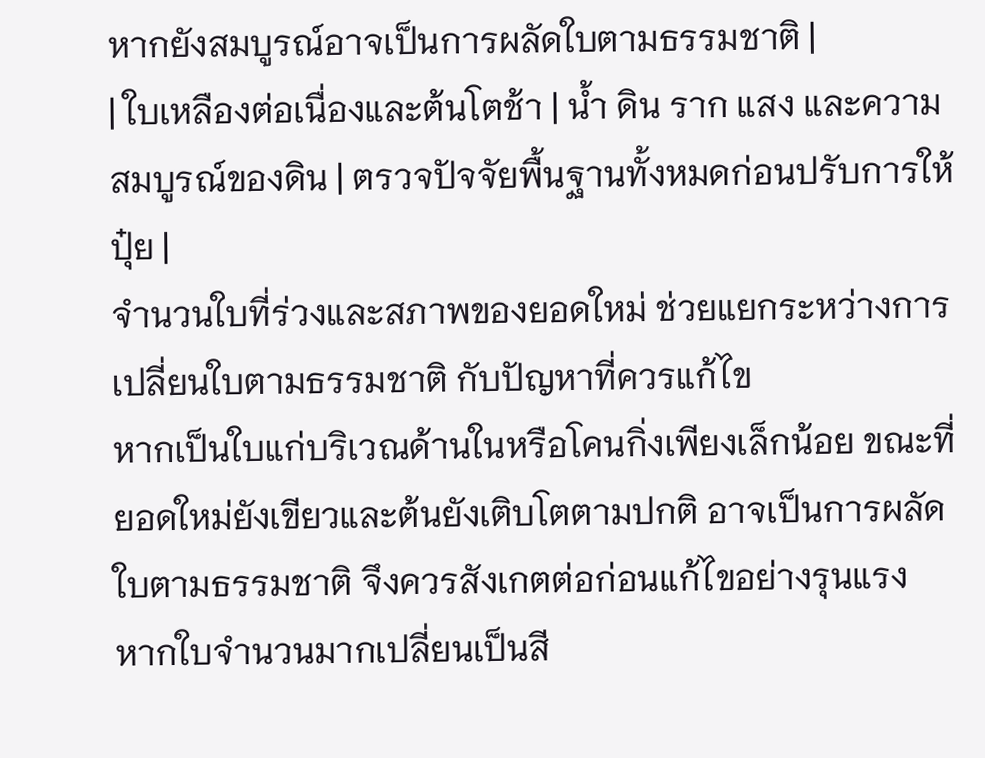หากยังสมบูรณ์อาจเป็นการผลัดใบตามธรรมชาติ |
| ใบเหลืองต่อเนื่องและต้นโตช้า | น้ำ ดิน ราก แสง และความสมบูรณ์ของดิน | ตรวจปัจจัยพื้นฐานทั้งหมดก่อนปรับการให้ปุ๋ย |
จำนวนใบที่ร่วงและสภาพของยอดใหม่ ช่วยแยกระหว่างการเปลี่ยนใบตามธรรมชาติ กับปัญหาที่ควรแก้ไข
หากเป็นใบแก่บริเวณด้านในหรือโคนกิ่งเพียงเล็กน้อย ขณะที่ยอดใหม่ยังเขียวและต้นยังเติบโตตามปกติ อาจเป็นการผลัดใบตามธรรมชาติ จึงควรสังเกตต่อก่อนแก้ไขอย่างรุนแรง
หากใบจำนวนมากเปลี่ยนเป็นสี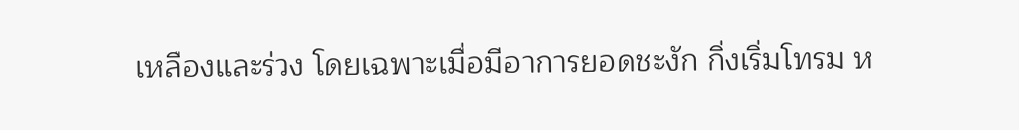เหลืองและร่วง โดยเฉพาะเมื่อมีอาการยอดชะงัก กิ่งเริ่มโทรม ห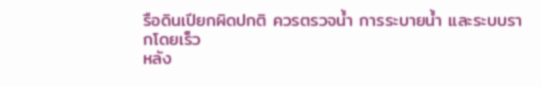รือดินเปียกผิดปกติ ควรตรวจน้ำ การระบายน้ำ และระบบรากโดยเร็ว
หลัง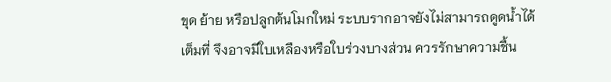ขุด ย้าย หรือปลูกต้นโมกใหม่ ระบบรากอาจยังไม่สามารถดูดน้ำได้เต็มที่ จึงอาจมีใบเหลืองหรือใบร่วงบางส่วน ควรรักษาความชื้น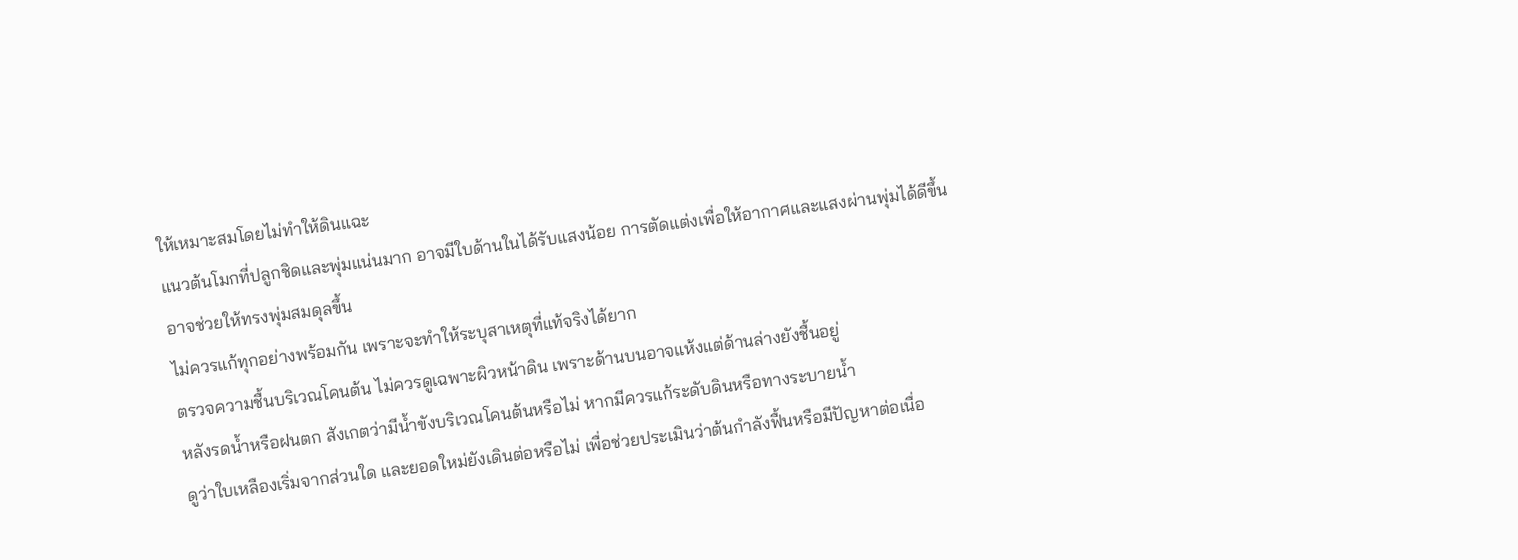ให้เหมาะสมโดยไม่ทำให้ดินแฉะ
แนวต้นโมกที่ปลูกชิดและพุ่มแน่นมาก อาจมีใบด้านในได้รับแสงน้อย การตัดแต่งเพื่อให้อากาศและแสงผ่านพุ่มได้ดีขึ้น อาจช่วยให้ทรงพุ่มสมดุลขึ้น
ไม่ควรแก้ทุกอย่างพร้อมกัน เพราะจะทำให้ระบุสาเหตุที่แท้จริงได้ยาก
ตรวจความชื้นบริเวณโคนต้น ไม่ควรดูเฉพาะผิวหน้าดิน เพราะด้านบนอาจแห้งแต่ด้านล่างยังชื้นอยู่
หลังรดน้ำหรือฝนตก สังเกตว่ามีน้ำขังบริเวณโคนต้นหรือไม่ หากมีควรแก้ระดับดินหรือทางระบายน้ำ
ดูว่าใบเหลืองเริ่มจากส่วนใด และยอดใหม่ยังเดินต่อหรือไม่ เพื่อช่วยประเมินว่าต้นกำลังฟื้นหรือมีปัญหาต่อเนื่อ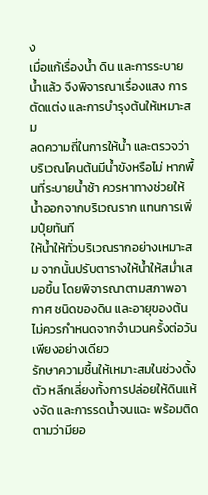ง
เมื่อแก้เรื่องน้ำ ดิน และการระบายน้ำแล้ว จึงพิจารณาเรื่องแสง การตัดแต่ง และการบำรุงต้นให้เหมาะสม
ลดความถี่ในการให้น้ำ และตรวจว่าบริเวณโคนต้นมีน้ำขังหรือไม่ หากพื้นที่ระบายน้ำช้า ควรหาทางช่วยให้น้ำออกจากบริเวณราก แทนการเพิ่มปุ๋ยทันที
ให้น้ำให้ทั่วบริเวณรากอย่างเหมาะสม จากนั้นปรับตารางให้น้ำให้สม่ำเสมอขึ้น โดยพิจารณาตามสภาพอากาศ ชนิดของดิน และอายุของต้น ไม่ควรกำหนดจากจำนวนครั้งต่อวันเพียงอย่างเดียว
รักษาความชื้นให้เหมาะสมในช่วงตั้งตัว หลีกเลี่ยงทั้งการปล่อยให้ดินแห้งจัด และการรดน้ำจนแฉะ พร้อมติดตามว่ามียอ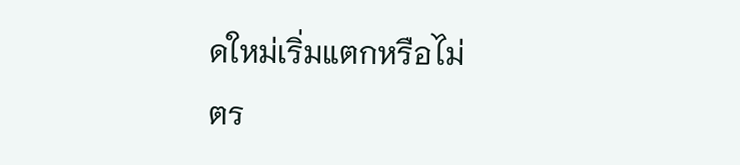ดใหม่เริ่มแตกหรือไม่
ตร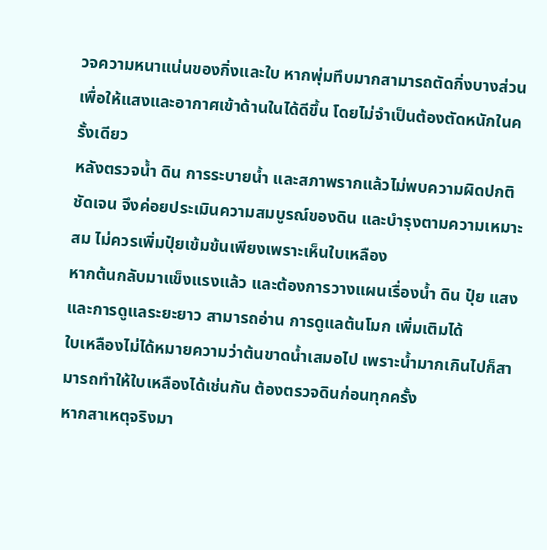วจความหนาแน่นของกิ่งและใบ หากพุ่มทึบมากสามารถตัดกิ่งบางส่วน เพื่อให้แสงและอากาศเข้าด้านในได้ดีขึ้น โดยไม่จำเป็นต้องตัดหนักในครั้งเดียว
หลังตรวจน้ำ ดิน การระบายน้ำ และสภาพรากแล้วไม่พบความผิดปกติชัดเจน จึงค่อยประเมินความสมบูรณ์ของดิน และบำรุงตามความเหมาะสม ไม่ควรเพิ่มปุ๋ยเข้มข้นเพียงเพราะเห็นใบเหลือง
หากต้นกลับมาแข็งแรงแล้ว และต้องการวางแผนเรื่องน้ำ ดิน ปุ๋ย แสง และการดูแลระยะยาว สามารถอ่าน การดูแลต้นโมก เพิ่มเติมได้
ใบเหลืองไม่ได้หมายความว่าต้นขาดน้ำเสมอไป เพราะน้ำมากเกินไปก็สามารถทำให้ใบเหลืองได้เช่นกัน ต้องตรวจดินก่อนทุกครั้ง
หากสาเหตุจริงมา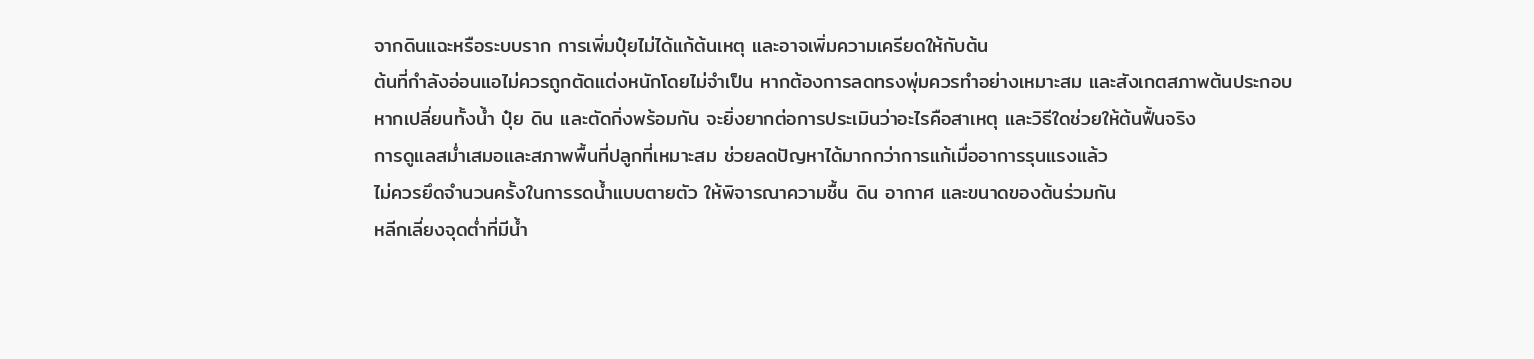จากดินแฉะหรือระบบราก การเพิ่มปุ๋ยไม่ได้แก้ต้นเหตุ และอาจเพิ่มความเครียดให้กับต้น
ต้นที่กำลังอ่อนแอไม่ควรถูกตัดแต่งหนักโดยไม่จำเป็น หากต้องการลดทรงพุ่มควรทำอย่างเหมาะสม และสังเกตสภาพต้นประกอบ
หากเปลี่ยนทั้งน้ำ ปุ๋ย ดิน และตัดกิ่งพร้อมกัน จะยิ่งยากต่อการประเมินว่าอะไรคือสาเหตุ และวิธีใดช่วยให้ต้นฟื้นจริง
การดูแลสม่ำเสมอและสภาพพื้นที่ปลูกที่เหมาะสม ช่วยลดปัญหาได้มากกว่าการแก้เมื่ออาการรุนแรงแล้ว
ไม่ควรยึดจำนวนครั้งในการรดน้ำแบบตายตัว ให้พิจารณาความชื้น ดิน อากาศ และขนาดของต้นร่วมกัน
หลีกเลี่ยงจุดต่ำที่มีน้ำ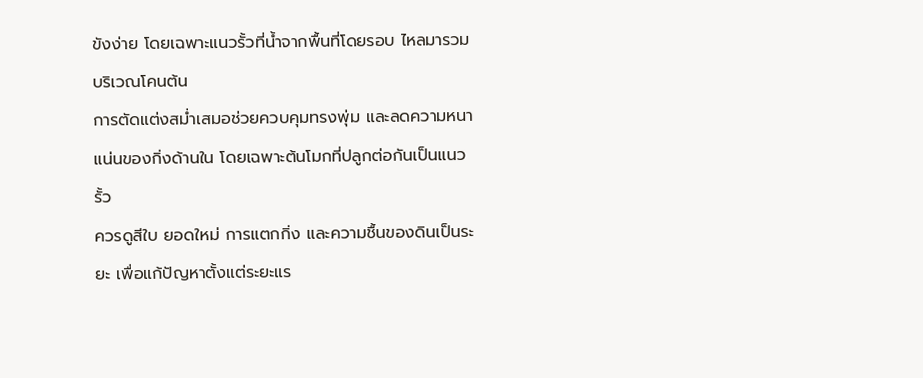ขังง่าย โดยเฉพาะแนวรั้วที่น้ำจากพื้นที่โดยรอบ ไหลมารวมบริเวณโคนต้น
การตัดแต่งสม่ำเสมอช่วยควบคุมทรงพุ่ม และลดความหนาแน่นของกิ่งด้านใน โดยเฉพาะต้นโมกที่ปลูกต่อกันเป็นแนวรั้ว
ควรดูสีใบ ยอดใหม่ การแตกกิ่ง และความชื้นของดินเป็นระยะ เพื่อแก้ปัญหาตั้งแต่ระยะแร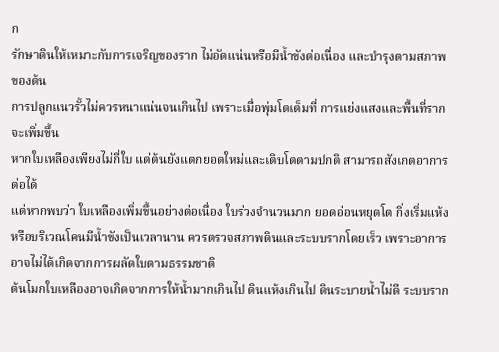ก
รักษาดินให้เหมาะกับการเจริญของราก ไม่อัดแน่นหรือมีน้ำขังต่อเนื่อง และบำรุงตามสภาพของต้น
การปลูกแนวรั้วไม่ควรหนาแน่นจนเกินไป เพราะเมื่อพุ่มโตเต็มที่ การแย่งแสงและพื้นที่รากจะเพิ่มขึ้น
หากใบเหลืองเพียงไม่กี่ใบ แต่ต้นยังแตกยอดใหม่และเติบโตตามปกติ สามารถสังเกตอาการต่อได้
แต่หากพบว่า ใบเหลืองเพิ่มขึ้นอย่างต่อเนื่อง ใบร่วงจำนวนมาก ยอดอ่อนหยุดโต กิ่งเริ่มแห้ง หรือบริเวณโคนมีน้ำขังเป็นเวลานาน ควรตรวจสภาพดินและระบบรากโดยเร็ว เพราะอาการอาจไม่ได้เกิดจากการผลัดใบตามธรรมชาติ
ต้นโมกใบเหลืองอาจเกิดจากการให้น้ำมากเกินไป ดินแห้งเกินไป ดินระบายน้ำไม่ดี ระบบราก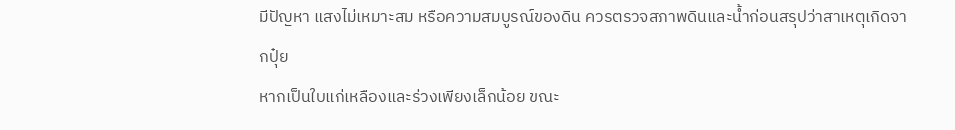มีปัญหา แสงไม่เหมาะสม หรือความสมบูรณ์ของดิน ควรตรวจสภาพดินและน้ำก่อนสรุปว่าสาเหตุเกิดจากปุ๋ย
หากเป็นใบแก่เหลืองและร่วงเพียงเล็กน้อย ขณะ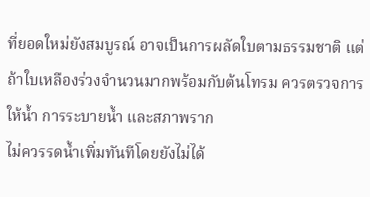ที่ยอดใหม่ยังสมบูรณ์ อาจเป็นการผลัดใบตามธรรมชาติ แต่ถ้าใบเหลืองร่วงจำนวนมากพร้อมกับต้นโทรม ควรตรวจการให้น้ำ การระบายน้ำ และสภาพราก
ไม่ควรรดน้ำเพิ่มทันทีโดยยังไม่ได้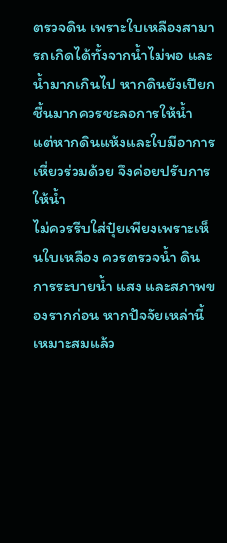ตรวจดิน เพราะใบเหลืองสามารถเกิดได้ทั้งจากน้ำไม่พอ และน้ำมากเกินไป หากดินยังเปียกชื้นมากควรชะลอการให้น้ำ แต่หากดินแห้งและใบมีอาการเหี่ยวร่วมด้วย จึงค่อยปรับการให้น้ำ
ไม่ควรรีบใส่ปุ๋ยเพียงเพราะเห็นใบเหลือง ควรตรวจน้ำ ดิน การระบายน้ำ แสง และสภาพของรากก่อน หากปัจจัยเหล่านี้เหมาะสมแล้ว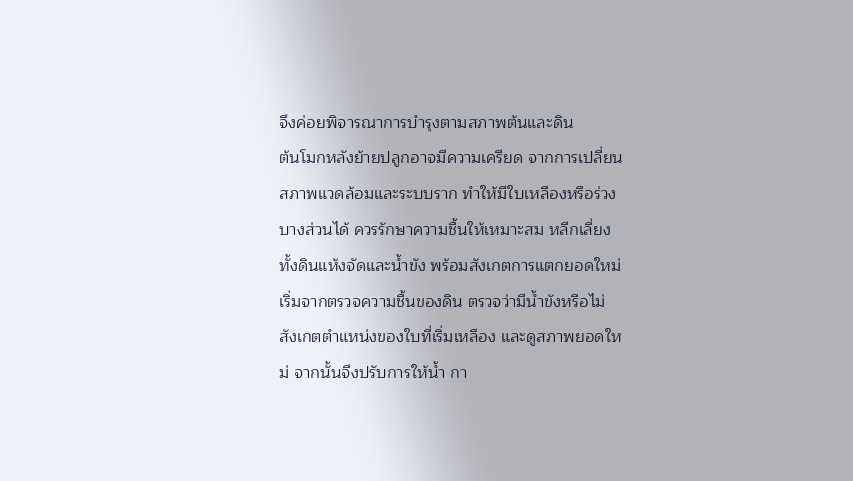จึงค่อยพิจารณาการบำรุงตามสภาพต้นและดิน
ต้นโมกหลังย้ายปลูกอาจมีความเครียด จากการเปลี่ยนสภาพแวดล้อมและระบบราก ทำให้มีใบเหลืองหรือร่วงบางส่วนได้ ควรรักษาความชื้นให้เหมาะสม หลีกเลี่ยงทั้งดินแห้งจัดและน้ำขัง พร้อมสังเกตการแตกยอดใหม่
เริ่มจากตรวจความชื้นของดิน ตรวจว่ามีน้ำขังหรือไม่ สังเกตตำแหน่งของใบที่เริ่มเหลือง และดูสภาพยอดใหม่ จากนั้นจึงปรับการให้น้ำ กา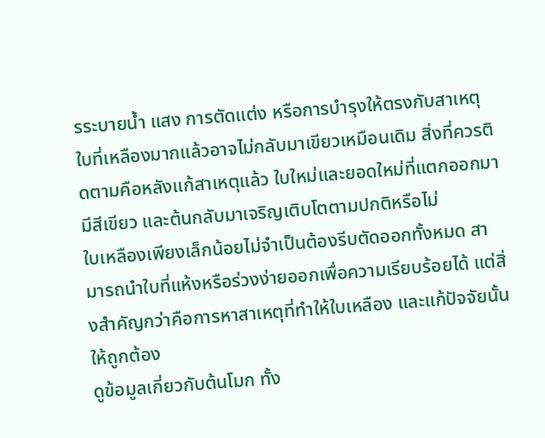รระบายน้ำ แสง การตัดแต่ง หรือการบำรุงให้ตรงกับสาเหตุ
ใบที่เหลืองมากแล้วอาจไม่กลับมาเขียวเหมือนเดิม สิ่งที่ควรติดตามคือหลังแก้สาเหตุแล้ว ใบใหม่และยอดใหม่ที่แตกออกมามีสีเขียว และต้นกลับมาเจริญเติบโตตามปกติหรือไม่
ใบเหลืองเพียงเล็กน้อยไม่จำเป็นต้องรีบตัดออกทั้งหมด สามารถนำใบที่แห้งหรือร่วงง่ายออกเพื่อความเรียบร้อยได้ แต่สิ่งสำคัญกว่าคือการหาสาเหตุที่ทำให้ใบเหลือง และแก้ปัจจัยนั้นให้ถูกต้อง
ดูข้อมูลเกี่ยวกับต้นโมก ทั้ง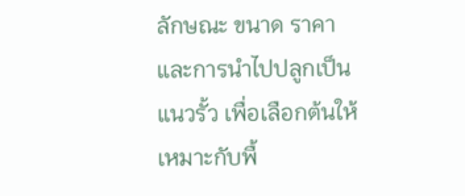ลักษณะ ขนาด ราคา และการนำไปปลูกเป็นแนวรั้ว เพื่อเลือกต้นให้เหมาะกับพื้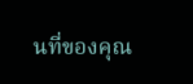นที่ของคุณ